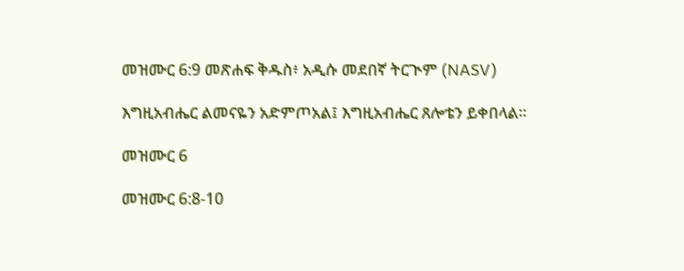መዝሙር 6:9 መጽሐፍ ቅዱስ፥ አዲሱ መደበኛ ትርጒም (NASV)

እግዚአብሔር ልመናዬን አድምጦአል፤ እግዚአብሔር ጸሎቴን ይቀበላል።

መዝሙር 6

መዝሙር 6:8-10